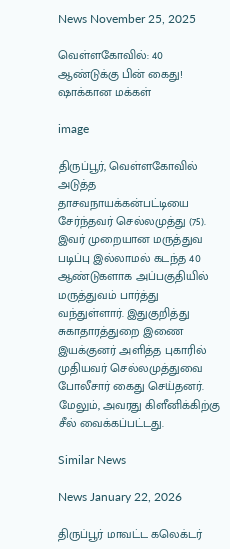News November 25, 2025

வெள்ளகோவில்: 40 ஆண்டுக்கு பின் கைது! ஷாக்கான மக்கள்

image

திருப்பூர், வெள்ளகோவில் அடுத்த தாசவநாயக்கன்பட்டியை சேர்ந்தவர் செல்லமுத்து (75). இவர் முறையான மருத்துவ படிப்பு இல்லாமல் கடந்த 40 ஆண்டுகளாக அப்பகுதியில் மருத்துவம் பார்த்து வந்துள்ளார். இதுகுறித்து சுகாதாரத்துறை இணை இயக்குனர் அளித்த புகாரில் முதியவர் செல்லமுத்துவை போலீசார் கைது செய்தனர். மேலும், அவரது கிளீனிக்கிற்கு சீல் வைக்கப்பட்டது.

Similar News

News January 22, 2026

திருப்பூர் மாவட்ட கலெக்டர்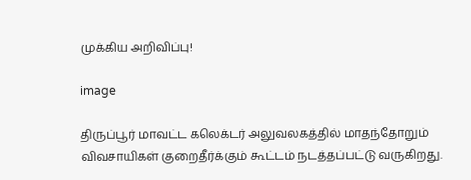முக்கிய அறிவிப்பு!

image

திருப்பூர் மாவட்ட கலெக்டர் அலுவலகத்தில் மாதந்தோறும் விவசாயிகள் குறைதீர்க்கும் கூட்டம் நடத்தப்பட்டு வருகிறது.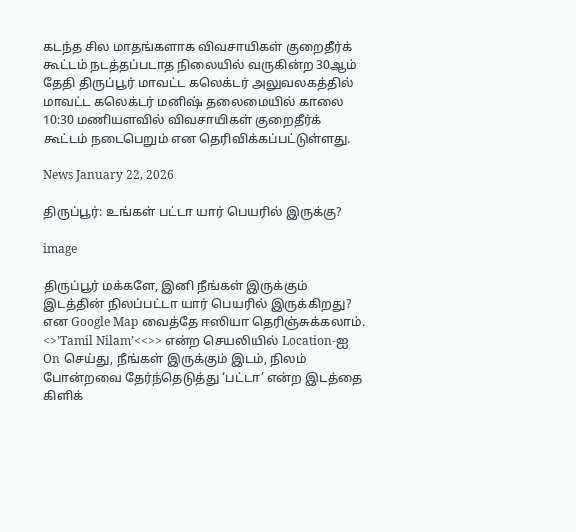கடந்த சில மாதங்களாக விவசாயிகள் குறைதீர்க் கூட்டம் நடத்தப்படாத நிலையில் வருகின்ற 30ஆம் தேதி திருப்பூர் மாவட்ட கலெக்டர் அலுவலகத்தில் மாவட்ட கலெக்டர் மனிஷ் தலைமையில் காலை 10:30 மணியளவில் விவசாயிகள் குறைதீர்க் கூட்டம் நடைபெறும் என தெரிவிக்கப்பட்டுள்ளது.

News January 22, 2026

திருப்பூர்: உங்கள் பட்டா யார் பெயரில் இருக்கு?

image

திருப்பூர் மக்களே, இனி நீங்கள் இருக்கும் இடத்தின் நிலப்பட்டா யார் பெயரில் இருக்கிறது? என Google Map வைத்தே ஈஸியா தெரிஞ்சுக்கலாம். <>’Tamil Nilam’<<>> என்ற செயலியில் Location-ஐ On செய்து, நீங்கள் இருக்கும் இடம், நிலம் போன்றவை தேர்ந்தெடுத்து ‘பட்டா’ என்ற இடத்தை கிளிக்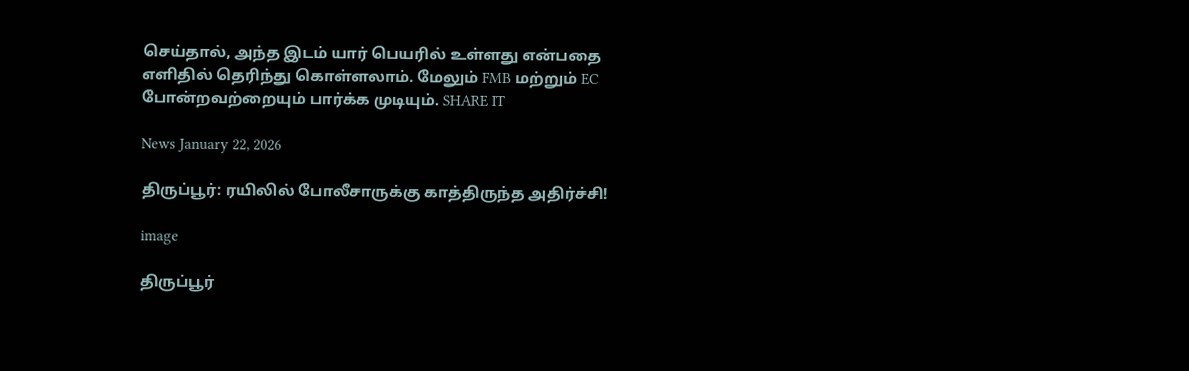செய்தால், அந்த இடம் யார் பெயரில் உள்ளது என்பதை எளிதில் தெரிந்து கொள்ளலாம். மேலும் FMB மற்றும் EC போன்றவற்றையும் பார்க்க முடியும். SHARE IT

News January 22, 2026

திருப்பூர்: ரயிலில் போலீசாருக்கு காத்திருந்த அதிர்ச்சி!

image

திருப்பூர்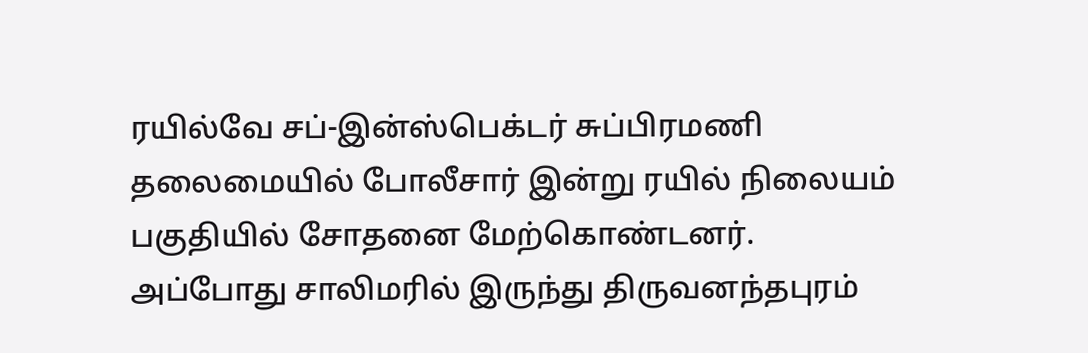ரயில்வே சப்-இன்ஸ்பெக்டர் சுப்பிரமணி தலைமையில் போலீசார் இன்று ரயில் நிலையம் பகுதியில் சோதனை மேற்கொண்டனர். அப்போது சாலிமரில் இருந்து திருவனந்தபுரம்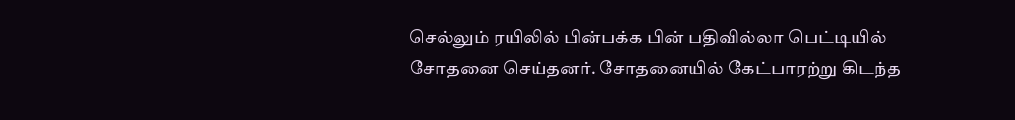செல்லும் ரயிலில் பின்பக்க பின் பதிவில்லா பெட்டியில் சோதனை செய்தனர். சோதனையில் கேட்பாரற்று கிடந்த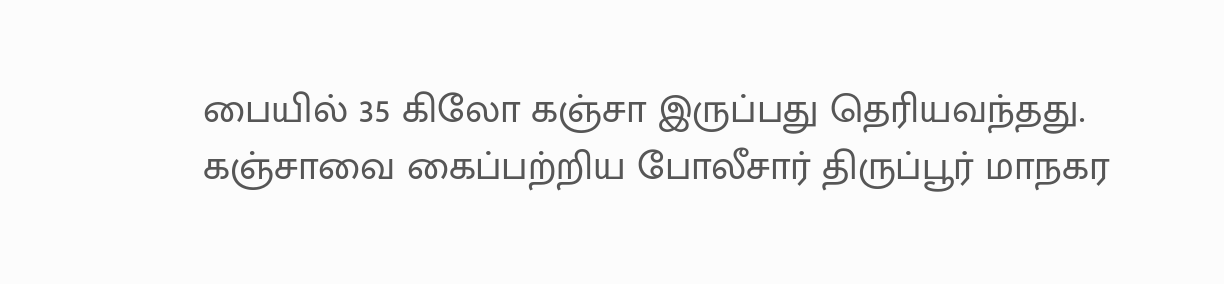பையில் 35 கிலோ கஞ்சா இருப்பது தெரியவந்தது. கஞ்சாவை கைப்பற்றிய போலீசார் திருப்பூர் மாநகர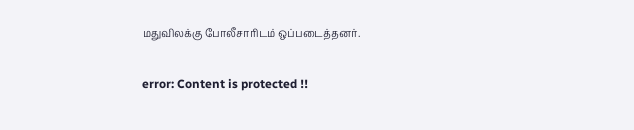மதுவிலக்கு போலீசாரிடம் ஒப்படைத்தனர்.

error: Content is protected !!